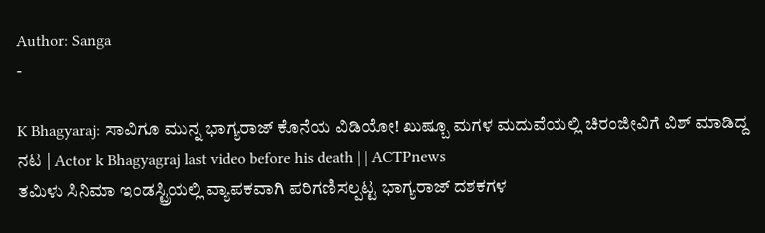Author: Sanga
-

K Bhagyaraj: ಸಾವಿಗೂ ಮುನ್ನ ಭಾಗ್ಯರಾಜ್ ಕೊನೆಯ ವಿಡಿಯೋ! ಖುಷ್ಬೂ ಮಗಳ ಮದುವೆಯಲ್ಲಿ ಚಿರಂಜೀವಿಗೆ ವಿಶ್ ಮಾಡಿದ್ದ ನಟ | Actor k Bhagyagraj last video before his death | | ACTPnews
ತಮಿಳು ಸಿನಿಮಾ ಇಂಡಸ್ಟ್ರಿಯಲ್ಲಿ ವ್ಯಾಪಕವಾಗಿ ಪರಿಗಣಿಸಲ್ಪಟ್ಟ ಭಾಗ್ಯರಾಜ್ ದಶಕಗಳ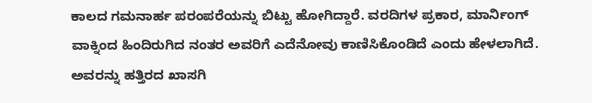ಕಾಲದ ಗಮನಾರ್ಹ ಪರಂಪರೆಯನ್ನು ಬಿಟ್ಟು ಹೋಗಿದ್ದಾರೆ. ವರದಿಗಳ ಪ್ರಕಾರ, ಮಾರ್ನಿಂಗ್ ವಾಕ್ನಿಂದ ಹಿಂದಿರುಗಿದ ನಂತರ ಅವರಿಗೆ ಎದೆನೋವು ಕಾಣಿಸಿಕೊಂಡಿದೆ ಎಂದು ಹೇಳಲಾಗಿದೆ. ಅವರನ್ನು ಹತ್ತಿರದ ಖಾಸಗಿ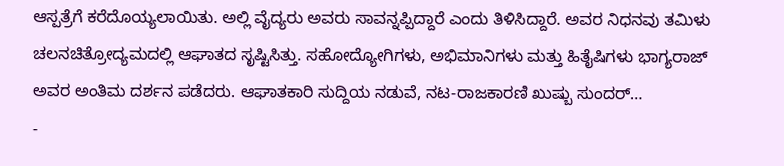ಆಸ್ಪತ್ರೆಗೆ ಕರೆದೊಯ್ಯಲಾಯಿತು. ಅಲ್ಲಿ ವೈದ್ಯರು ಅವರು ಸಾವನ್ನಪ್ಪಿದ್ದಾರೆ ಎಂದು ತಿಳಿಸಿದ್ದಾರೆ. ಅವರ ನಿಧನವು ತಮಿಳು ಚಲನಚಿತ್ರೋದ್ಯಮದಲ್ಲಿ ಆಘಾತದ ಸೃಷ್ಟಿಸಿತ್ತು. ಸಹೋದ್ಯೋಗಿಗಳು, ಅಭಿಮಾನಿಗಳು ಮತ್ತು ಹಿತೈಷಿಗಳು ಭಾಗ್ಯರಾಜ್ ಅವರ ಅಂತಿಮ ದರ್ಶನ ಪಡೆದರು. ಆಘಾತಕಾರಿ ಸುದ್ದಿಯ ನಡುವೆ, ನಟ-ರಾಜಕಾರಣಿ ಖುಷ್ಬು ಸುಂದರ್…
-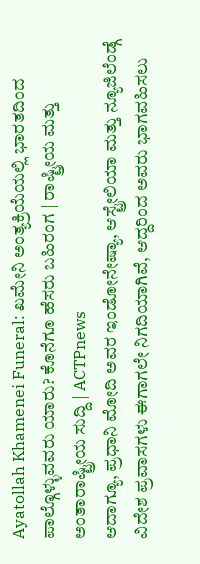Ayatollah Khamenei Funeral: ಖಮೇನಿ ಅಂತ್ಯಕ್ರಿಯೆಯಲ್ಲಿ ಭಾರತದಿಂದ ಪಾಲ್ಗೊಳ್ಳುವವರು ಯಾರು? ಕೊನೆಗೂ ಹೆಸರು ಬಹಿರಂಗ | ರಾಷ್ಟ್ರೀಯ ಮತ್ತು ಅಂತಾರಾಷ್ಟ್ರೀಯ ಸುದ್ದಿ | ACTPnews
ಆದಾಗ್ಯೂ, ಪ್ರಧಾನಿ ಮೋದಿ ಅವರ ಇಂಡೋನೇಷ್ಯಾ, ಆಸ್ಟ್ರೇಲಿಯಾ ಮತ್ತು ನ್ಯೂಜಿಲೆಂಡ್ಗೆ ವಿದೇಶ ಪ್ರವಾಸಗಳು ಈಗಾಗಲೇ ನಿಗದಿಯಾಗಿವೆ, ಆದ್ದರಿಂದ ಅವರು ಭಾಗವಹಿಸಲು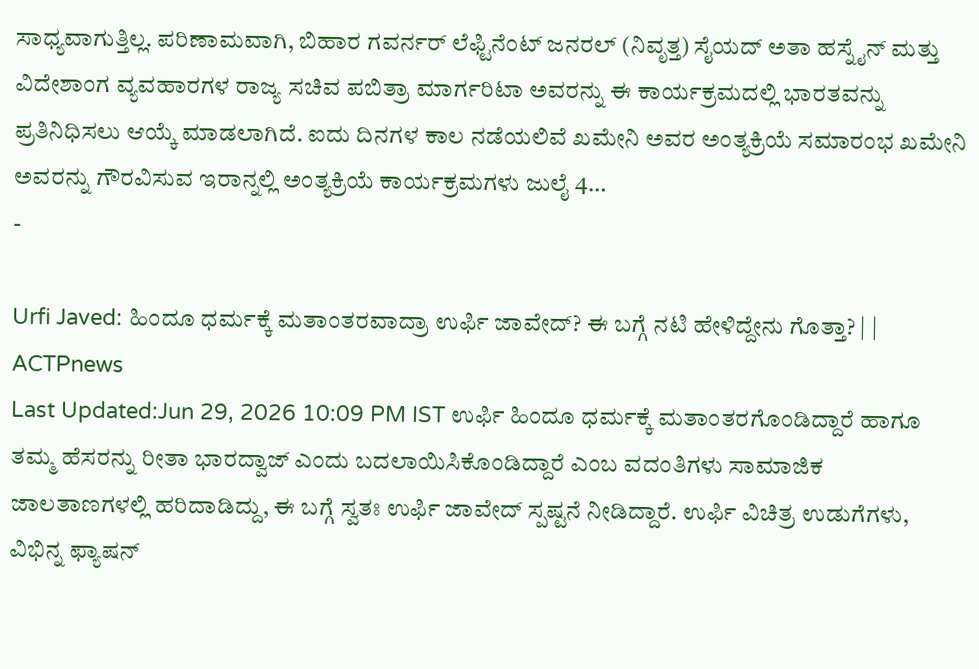ಸಾಧ್ಯವಾಗುತ್ತಿಲ್ಲ. ಪರಿಣಾಮವಾಗಿ, ಬಿಹಾರ ಗವರ್ನರ್ ಲೆಫ್ಟಿನೆಂಟ್ ಜನರಲ್ (ನಿವೃತ್ತ) ಸೈಯದ್ ಅತಾ ಹಸ್ನೈನ್ ಮತ್ತು ವಿದೇಶಾಂಗ ವ್ಯವಹಾರಗಳ ರಾಜ್ಯ ಸಚಿವ ಪಬಿತ್ರಾ ಮಾರ್ಗರಿಟಾ ಅವರನ್ನು ಈ ಕಾರ್ಯಕ್ರಮದಲ್ಲಿ ಭಾರತವನ್ನು ಪ್ರತಿನಿಧಿಸಲು ಆಯ್ಕೆ ಮಾಡಲಾಗಿದೆ. ಐದು ದಿನಗಳ ಕಾಲ ನಡೆಯಲಿವೆ ಖಮೇನಿ ಅವರ ಅಂತ್ಯಕ್ರಿಯೆ ಸಮಾರಂಭ ಖಮೇನಿ ಅವರನ್ನು ಗೌರವಿಸುವ ಇರಾನ್ನಲ್ಲಿ ಅಂತ್ಯಕ್ರಿಯೆ ಕಾರ್ಯಕ್ರಮಗಳು ಜುಲೈ 4…
-

Urfi Javed: ಹಿಂದೂ ಧರ್ಮಕ್ಕೆ ಮತಾಂತರವಾದ್ರಾ ಉರ್ಫಿ ಜಾವೇದ್? ಈ ಬಗ್ಗೆ ನಟಿ ಹೇಳಿದ್ದೇನು ಗೊತ್ತಾ? | | ACTPnews
Last Updated:Jun 29, 2026 10:09 PM IST ಉರ್ಫಿ ಹಿಂದೂ ಧರ್ಮಕ್ಕೆ ಮತಾಂತರಗೊಂಡಿದ್ದಾರೆ ಹಾಗೂ ತಮ್ಮ ಹೆಸರನ್ನು ರೀತಾ ಭಾರದ್ವಾಜ್ ಎಂದು ಬದಲಾಯಿಸಿಕೊಂಡಿದ್ದಾರೆ ಎಂಬ ವದಂತಿಗಳು ಸಾಮಾಜಿಕ ಜಾಲತಾಣಗಳಲ್ಲಿ ಹರಿದಾಡಿದ್ದು, ಈ ಬಗ್ಗೆ ಸ್ವತಃ ಉರ್ಫಿ ಜಾವೇದ್ ಸ್ಪಷ್ಟನೆ ನೀಡಿದ್ದಾರೆ. ಉರ್ಫಿ ವಿಚಿತ್ರ ಉಡುಗೆಗಳು, ವಿಭಿನ್ನ ಫ್ಯಾಷನ್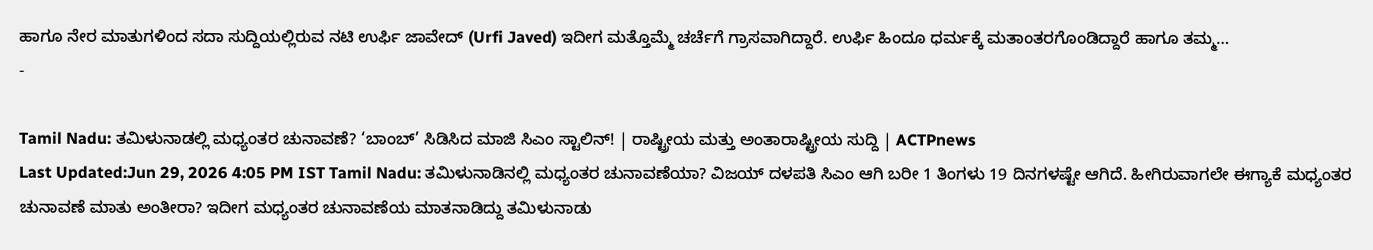ಹಾಗೂ ನೇರ ಮಾತುಗಳಿಂದ ಸದಾ ಸುದ್ದಿಯಲ್ಲಿರುವ ನಟಿ ಉರ್ಫಿ ಜಾವೇದ್ (Urfi Javed) ಇದೀಗ ಮತ್ತೊಮ್ಮೆ ಚರ್ಚೆಗೆ ಗ್ರಾಸವಾಗಿದ್ದಾರೆ. ಉರ್ಫಿ ಹಿಂದೂ ಧರ್ಮಕ್ಕೆ ಮತಾಂತರಗೊಂಡಿದ್ದಾರೆ ಹಾಗೂ ತಮ್ಮ…
-

Tamil Nadu: ತಮಿಳುನಾಡಲ್ಲಿ ಮಧ್ಯಂತರ ಚುನಾವಣೆ? ‘ಬಾಂಬ್’ ಸಿಡಿಸಿದ ಮಾಜಿ ಸಿಎಂ ಸ್ಟಾಲಿನ್! | ರಾಷ್ಟ್ರೀಯ ಮತ್ತು ಅಂತಾರಾಷ್ಟ್ರೀಯ ಸುದ್ದಿ | ACTPnews
Last Updated:Jun 29, 2026 4:05 PM IST Tamil Nadu: ತಮಿಳುನಾಡಿನಲ್ಲಿ ಮಧ್ಯಂತರ ಚುನಾವಣೆಯಾ? ವಿಜಯ್ ದಳಪತಿ ಸಿಎಂ ಆಗಿ ಬರೀ 1 ತಿಂಗಳು 19 ದಿನಗಳಷ್ಟೇ ಆಗಿದೆ. ಹೀಗಿರುವಾಗಲೇ ಈಗ್ಯಾಕೆ ಮಧ್ಯಂತರ ಚುನಾವಣೆ ಮಾತು ಅಂತೀರಾ? ಇದೀಗ ಮಧ್ಯಂತರ ಚುನಾವಣೆಯ ಮಾತನಾಡಿದ್ದು ತಮಿಳುನಾಡು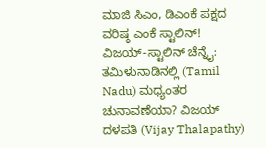ಮಾಜಿ ಸಿಎಂ, ಡಿಎಂಕೆ ಪಕ್ಷದ ವರಿಷ್ಠ ಎಂಕೆ ಸ್ಟಾಲಿನ್! ವಿಜಯ್-ಸ್ಟಾಲಿನ್ ಚೆನ್ನೈ: ತಮಿಳುನಾಡಿನಲ್ಲಿ (Tamil Nadu) ಮಧ್ಯಂತರ ಚುನಾವಣೆಯಾ? ವಿಜಯ್ ದಳಪತಿ (Vijay Thalapathy)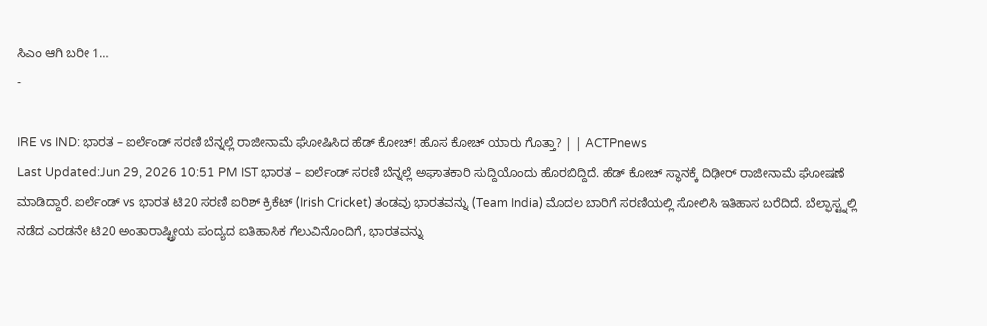ಸಿಎಂ ಆಗಿ ಬರೀ 1…
-

IRE vs IND: ಭಾರತ – ಐರ್ಲೆಂಡ್ ಸರಣಿ ಬೆನ್ನಲ್ಲೆ ರಾಜೀನಾಮೆ ಘೋಷಿಸಿದ ಹೆಡ್ ಕೋಚ್! ಹೊಸ ಕೋಚ್ ಯಾರು ಗೊತ್ತಾ? | | ACTPnews
Last Updated:Jun 29, 2026 10:51 PM IST ಭಾರತ – ಐರ್ಲೆಂಡ್ ಸರಣಿ ಬೆನ್ನಲ್ಲೆ ಅಘಾತಕಾರಿ ಸುದ್ದಿಯೊಂದು ಹೊರಬಿದ್ದಿದೆ. ಹೆಡ್ ಕೋಚ್ ಸ್ಥಾನಕ್ಕೆ ದಿಢೀರ್ ರಾಜೀನಾಮೆ ಘೋಷಣೆ ಮಾಡಿದ್ದಾರೆ. ಐರ್ಲೆಂಡ್ vs ಭಾರತ ಟಿ20 ಸರಣಿ ಐರಿಶ್ ಕ್ರಿಕೆಟ್ (Irish Cricket) ತಂಡವು ಭಾರತವನ್ನು (Team India) ಮೊದಲ ಬಾರಿಗೆ ಸರಣಿಯಲ್ಲಿ ಸೋಲಿಸಿ ಇತಿಹಾಸ ಬರೆದಿದೆ. ಬೆಲ್ಫಾಸ್ಟ್ನಲ್ಲಿ ನಡೆದ ಎರಡನೇ ಟಿ20 ಅಂತಾರಾಷ್ಟ್ರೀಯ ಪಂದ್ಯದ ಐತಿಹಾಸಿಕ ಗೆಲುವಿನೊಂದಿಗೆ, ಭಾರತವನ್ನು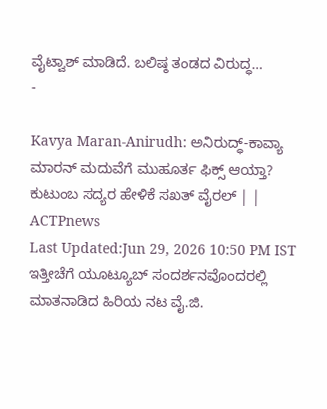ವೈಟ್ವಾಶ್ ಮಾಡಿದೆ. ಬಲಿಷ್ಠ ತಂಡದ ವಿರುದ್ಧ…
-

Kavya Maran-Anirudh: ಅನಿರುದ್ಧ್-ಕಾವ್ಯಾ ಮಾರನ್ ಮದುವೆಗೆ ಮುಹೂರ್ತ ಫಿಕ್ಸ್ ಆಯ್ತಾ? ಕುಟುಂಬ ಸದ್ಯರ ಹೇಳಿಕೆ ಸಖತ್ ವೈರಲ್ | | ACTPnews
Last Updated:Jun 29, 2026 10:50 PM IST ಇತ್ತೀಚೆಗೆ ಯೂಟ್ಯೂಬ್ ಸಂದರ್ಶನವೊಂದರಲ್ಲಿ ಮಾತನಾಡಿದ ಹಿರಿಯ ನಟ ವೈ.ಜಿ.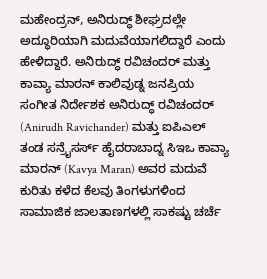ಮಹೇಂದ್ರನ್, ಅನಿರುದ್ಧ್ ಶೀಘ್ರದಲ್ಲೇ ಅದ್ಧೂರಿಯಾಗಿ ಮದುವೆಯಾಗಲಿದ್ದಾರೆ ಎಂದು ಹೇಳಿದ್ದಾರೆ. ಅನಿರುದ್ಧ್ ರವಿಚಂದರ್ ಮತ್ತು ಕಾವ್ಯಾ ಮಾರನ್ ಕಾಲಿವುಡ್ನ ಜನಪ್ರಿಯ ಸಂಗೀತ ನಿರ್ದೇಶಕ ಅನಿರುದ್ಧ್ ರವಿಚಂದರ್ (Anirudh Ravichander) ಮತ್ತು ಐಪಿಎಲ್ ತಂಡ ಸನ್ರೈಸರ್ಸ್ ಹೈದರಾಬಾದ್ನ ಸಿಇಒ ಕಾವ್ಯಾ ಮಾರನ್ (Kavya Maran) ಅವರ ಮದುವೆ ಕುರಿತು ಕಳೆದ ಕೆಲವು ತಿಂಗಳುಗಳಿಂದ ಸಾಮಾಜಿಕ ಜಾಲತಾಣಗಳಲ್ಲಿ ಸಾಕಷ್ಟು ಚರ್ಚೆ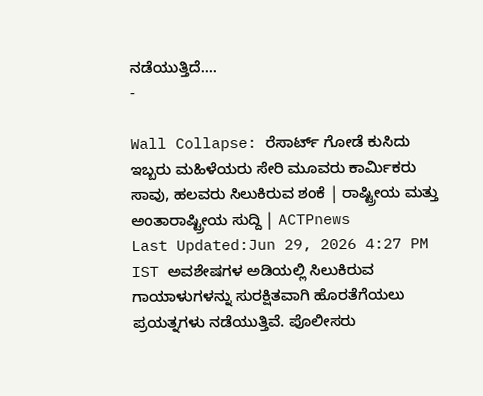ನಡೆಯುತ್ತಿದೆ.…
-

Wall Collapse: ರೆಸಾರ್ಟ್ ಗೋಡೆ ಕುಸಿದು ಇಬ್ಬರು ಮಹಿಳೆಯರು ಸೇರಿ ಮೂವರು ಕಾರ್ಮಿಕರು ಸಾವು, ಹಲವರು ಸಿಲುಕಿರುವ ಶಂಕೆ | ರಾಷ್ಟ್ರೀಯ ಮತ್ತು ಅಂತಾರಾಷ್ಟ್ರೀಯ ಸುದ್ದಿ | ACTPnews
Last Updated:Jun 29, 2026 4:27 PM IST ಅವಶೇಷಗಳ ಅಡಿಯಲ್ಲಿ ಸಿಲುಕಿರುವ ಗಾಯಾಳುಗಳನ್ನು ಸುರಕ್ಷಿತವಾಗಿ ಹೊರತೆಗೆಯಲು ಪ್ರಯತ್ನಗಳು ನಡೆಯುತ್ತಿವೆ. ಪೊಲೀಸರು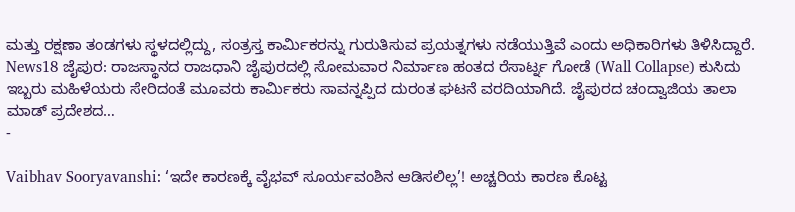ಮತ್ತು ರಕ್ಷಣಾ ತಂಡಗಳು ಸ್ಥಳದಲ್ಲಿದ್ದು, ಸಂತ್ರಸ್ತ ಕಾರ್ಮಿಕರನ್ನು ಗುರುತಿಸುವ ಪ್ರಯತ್ನಗಳು ನಡೆಯುತ್ತಿವೆ ಎಂದು ಅಧಿಕಾರಿಗಳು ತಿಳಿಸಿದ್ದಾರೆ. News18 ಜೈಪುರ: ರಾಜಸ್ಥಾನದ ರಾಜಧಾನಿ ಜೈಪುರದಲ್ಲಿ ಸೋಮವಾರ ನಿರ್ಮಾಣ ಹಂತದ ರೆಸಾರ್ಟ್ನ ಗೋಡೆ (Wall Collapse) ಕುಸಿದು ಇಬ್ಬರು ಮಹಿಳೆಯರು ಸೇರಿದಂತೆ ಮೂವರು ಕಾರ್ಮಿಕರು ಸಾವನ್ನಪ್ಪಿದ ದುರಂತ ಘಟನೆ ವರದಿಯಾಗಿದೆ. ಜೈಪುರದ ಚಂದ್ವಾಜಿಯ ತಾಲಾ ಮಾಡ್ ಪ್ರದೇಶದ…
-

Vaibhav Sooryavanshi: ‘ಇದೇ ಕಾರಣಕ್ಕೆ ವೈಭವ್ ಸೂರ್ಯವಂಶಿನ ಆಡಿಸಲಿಲ್ಲ’! ಅಚ್ಚರಿಯ ಕಾರಣ ಕೊಟ್ಟ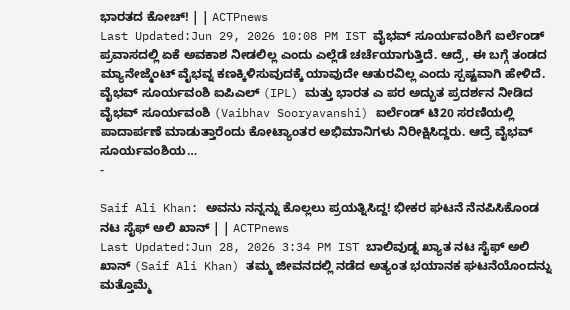ಭಾರತದ ಕೋಚ್! | | ACTPnews
Last Updated:Jun 29, 2026 10:08 PM IST ವೈಭವ್ ಸೂರ್ಯವಂಶಿಗೆ ಐರ್ಲೆಂಡ್ ಪ್ರವಾಸದಲ್ಲಿ ಏಕೆ ಅವಕಾಶ ನೀಡಲಿಲ್ಲ ಎಂದು ಎಲ್ಲೆಡೆ ಚರ್ಚೆಯಾಗುತ್ತಿದೆ. ಆದ್ರೆ, ಈ ಬಗ್ಗೆ ತಂಡದ ಮ್ಯಾನೇಜ್ಮೆಂಟ್ ವೈಭವ್ನ ಕಣಕ್ಕಿಳಿಸುವುದಕ್ಕೆ ಯಾವುದೇ ಆತುರವಿಲ್ಲ ಎಂದು ಸ್ಪಷ್ಟವಾಗಿ ಹೇಳಿದೆ. ವೈಭವ್ ಸೂರ್ಯವಂಶಿ ಐಪಿಎಲ್ (IPL) ಮತ್ತು ಭಾರತ ಎ ಪರ ಅದ್ಭುತ ಪ್ರದರ್ಶನ ನೀಡಿದ ವೈಭವ್ ಸೂರ್ಯವಂಶಿ (Vaibhav Sooryavanshi) ಐರ್ಲೆಂಡ್ ಟಿ20 ಸರಣಿಯಲ್ಲಿ ಪಾದಾರ್ಪಣೆ ಮಾಡುತ್ತಾರೆಂದು ಕೋಟ್ಯಾಂತರ ಅಭಿಮಾನಿಗಳು ನಿರೀಕ್ಷಿಸಿದ್ದರು. ಆದ್ರೆ ವೈಭವ್ ಸೂರ್ಯವಂಶಿಯ…
-

Saif Ali Khan: ಅವನು ನನ್ನನ್ನು ಕೊಲ್ಲಲು ಪ್ರಯತ್ನಿಸಿದ್ದ! ಭೀಕರ ಘಟನೆ ನೆನಪಿಸಿಕೊಂಡ ನಟ ಸೈಫ್ ಅಲಿ ಖಾನ್ | | ACTPnews
Last Updated:Jun 28, 2026 3:34 PM IST ಬಾಲಿವುಡ್ನ ಖ್ಯಾತ ನಟ ಸೈಫ್ ಅಲಿ ಖಾನ್ (Saif Ali Khan) ತಮ್ಮ ಜೀವನದಲ್ಲಿ ನಡೆದ ಅತ್ಯಂತ ಭಯಾನಕ ಘಟನೆಯೊಂದನ್ನು ಮತ್ತೊಮ್ಮೆ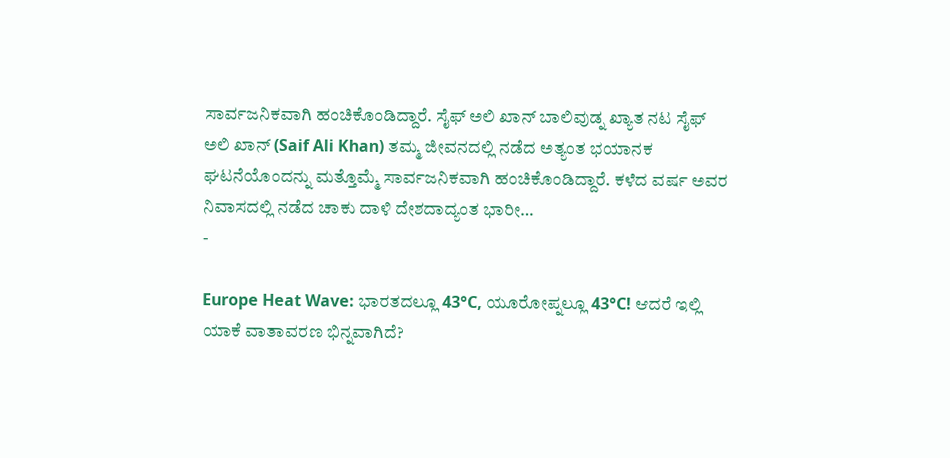ಸಾರ್ವಜನಿಕವಾಗಿ ಹಂಚಿಕೊಂಡಿದ್ದಾರೆ. ಸೈಫ್ ಅಲಿ ಖಾನ್ ಬಾಲಿವುಡ್ನ ಖ್ಯಾತ ನಟ ಸೈಫ್ ಅಲಿ ಖಾನ್ (Saif Ali Khan) ತಮ್ಮ ಜೀವನದಲ್ಲಿ ನಡೆದ ಅತ್ಯಂತ ಭಯಾನಕ ಘಟನೆಯೊಂದನ್ನು ಮತ್ತೊಮ್ಮೆ ಸಾರ್ವಜನಿಕವಾಗಿ ಹಂಚಿಕೊಂಡಿದ್ದಾರೆ. ಕಳೆದ ವರ್ಷ ಅವರ ನಿವಾಸದಲ್ಲಿ ನಡೆದ ಚಾಕು ದಾಳಿ ದೇಶದಾದ್ಯಂತ ಭಾರೀ…
-

Europe Heat Wave: ಭಾರತದಲ್ಲೂ 43°C, ಯೂರೋಪ್ನಲ್ಲೂ 43°C! ಆದರೆ ಇಲ್ಲಿ ಯಾಕೆ ವಾತಾವರಣ ಭಿನ್ನವಾಗಿದೆ?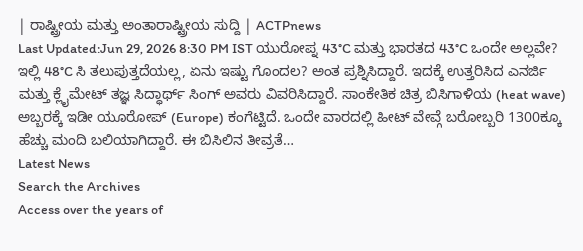| ರಾಷ್ಟ್ರೀಯ ಮತ್ತು ಅಂತಾರಾಷ್ಟ್ರೀಯ ಸುದ್ದಿ | ACTPnews
Last Updated:Jun 29, 2026 8:30 PM IST ಯುರೋಪ್ನ 43°C ಮತ್ತು ಭಾರತದ 43°C ಒಂದೇ ಅಲ್ಲವೇ? ಇಲ್ಲಿ 48°C ಸಿ ತಲುಪುತ್ತದೆಯಲ್ಲ, ಏನು ಇಷ್ಟು ಗೊಂದಲ? ಅಂತ ಪ್ರಶ್ನಿಸಿದ್ದಾರೆ. ಇದಕ್ಕೆ ಉತ್ತರಿಸಿದ ಎನರ್ಜಿ ಮತ್ತು ಕ್ಲೈಮೇಟ್ ತಜ್ಞ ಸಿದ್ಧಾರ್ಥ್ ಸಿಂಗ್ ಅವರು ವಿವರಿಸಿದ್ದಾರೆ. ಸಾಂಕೇತಿಕ ಚಿತ್ರ ಬಿಸಿಗಾಳಿಯ (heat wave) ಅಬ್ಬರಕ್ಕೆ ಇಡೀ ಯೂರೋಪ್ (Europe) ಕಂಗೆಟ್ಟಿದೆ. ಒಂದೇ ವಾರದಲ್ಲಿ ಹೀಟ್ ವೇವ್ಗೆ ಬರೋಬ್ಬರಿ 1300ಕ್ಕೂ ಹೆಚ್ಚು ಮಂದಿ ಬಲಿಯಾಗಿದ್ದಾರೆ. ಈ ಬಿಸಿಲಿನ ತೀವ್ರತೆ…
Latest News
Search the Archives
Access over the years of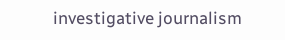investigative journalism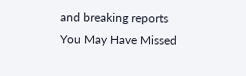and breaking reports
You May Have Missed